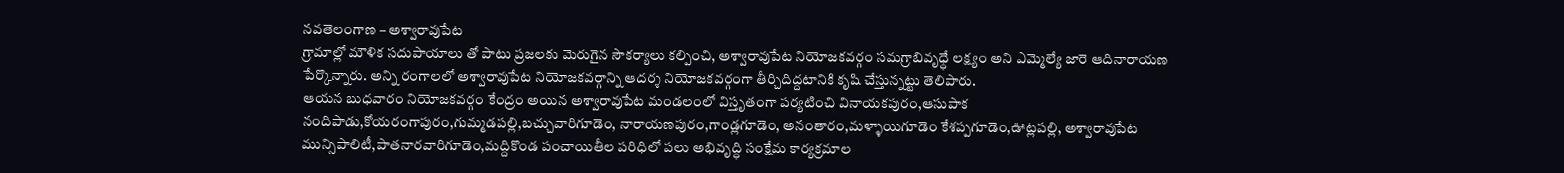నవతెలంగాణ – అశ్వారావుపేట
గ్రామాల్లో మౌళిక సదుపాయాలు తో పాటు ప్రజలకు మెరుగైన సౌకర్యాలు కల్పించి, అశ్వారావుపేట నియోజకవర్గం సమగ్రాబివృధ్ధే లక్ష్యం అని ఎమ్మెల్యే జారె ఆదినారాయణ పేర్కొన్నారు. అన్ని రంగాలలో అశ్వారావుపేట నియోజకవర్గాన్ని ఆదర్శ నియోజకవర్గంగా తీర్చిదిద్దటానికి కృషి చేస్తున్నట్టు తెలిపారు.
ఆయన బుధవారం నియోజకవర్గం కేంద్రం అయిన అశ్వారావుపేట మండలంలో విస్తృతంగా పర్యటించి వినాయకపురం,ఆసుపాక నందిపాడు,కోయరంగాపురం,గుమ్మడపల్లి,బచ్చువారిగూడెం, నారాయణపురం,గాండ్లగూడెం, అనంతారం,మళ్ళాయిగూడెం కేశప్పగూడెం,ఊట్లపల్లి, అశ్వారావుపేట మున్సిపాలిటీ,పాతనారవారిగూడెం,మద్దికొండ పంచాయితీల పరిధిలో పలు అభివృద్ధి సంక్షేమ కార్యక్రమాల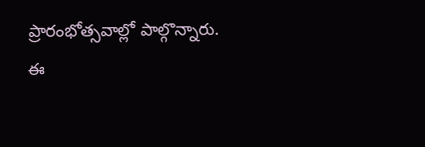ప్రారంభోత్సవాల్లో పాల్గొన్నారు.
ఈ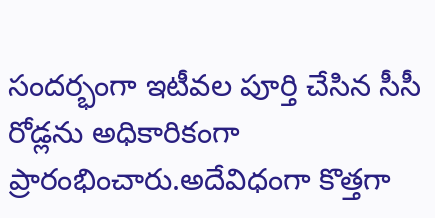సందర్భంగా ఇటీవల పూర్తి చేసిన సీసీ రోడ్లను అధికారికంగా ప్రారంభించారు.అదేవిధంగా కొత్తగా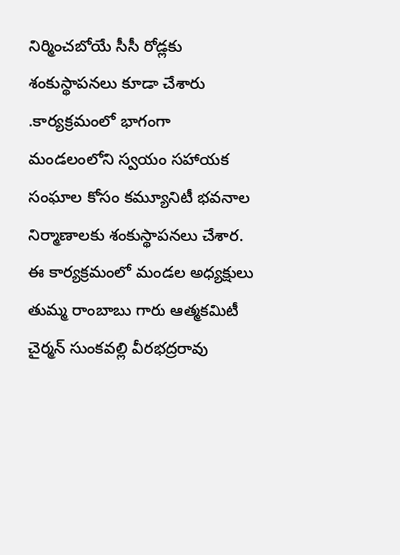నిర్మించబోయే సీసీ రోడ్లకు శంకుస్థాపనలు కూడా చేశారు .కార్యక్రమంలో భాగంగా మండలంలోని స్వయం సహాయక సంఘాల కోసం కమ్యూనిటీ భవనాల నిర్మాణాలకు శంకుస్థాపనలు చేశార.
ఈ కార్యక్రమంలో మండల అధ్యక్షులు తుమ్మ రాంబాబు గారు ఆత్మకమిటీ చైర్మన్ సుంకవల్లి వీరభద్రరావు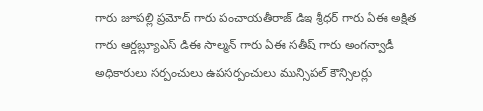గారు జూపల్లి ప్రమోద్ గారు పంచాయతీరాజ్ డిఇ శ్రీధర్ గారు ఏఈ అక్షిత గారు ఆర్డబ్ల్యూఎస్ డిఈ సాల్మన్ గారు ఏఈ సతీష్ గారు అంగన్వాడీ అధికారులు సర్పంచులు ఉపసర్పంచులు మున్సిపల్ కౌన్సిలర్లు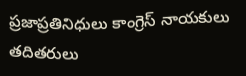ప్రజాప్రతినిధులు కాంగ్రెస్ నాయకులు తదితరులు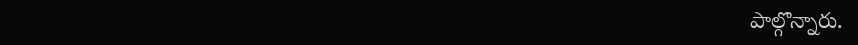పాల్గొన్నారు.